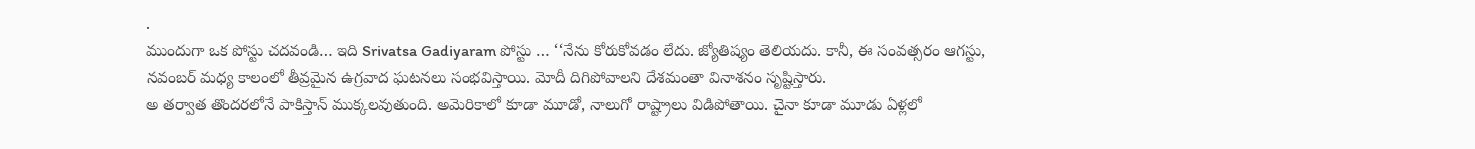.
ముందుగా ఒక పోస్టు చదవండి… ఇది Srivatsa Gadiyaram పోస్టు … ‘‘నేను కోరుకోవడం లేదు. జ్యోతిష్యం తెలియదు. కానీ, ఈ సంవత్సరం ఆగస్టు, నవంబర్ మధ్య కాలంలో తీవ్రమైన ఉగ్రవాద ఘటనలు సంభవిస్తాయి. మోదీ దిగిపోవాలని దేశమంతా వినాశనం సృష్టిస్తారు.
అ తర్వాత తొందరలోనే పాకిస్తాన్ ముక్కలవుతుంది. అమెరికాలో కూడా మూడో, నాలుగో రాష్ట్రాలు విడిపోతాయి. చైనా కూడా మూడు ఏళ్లలో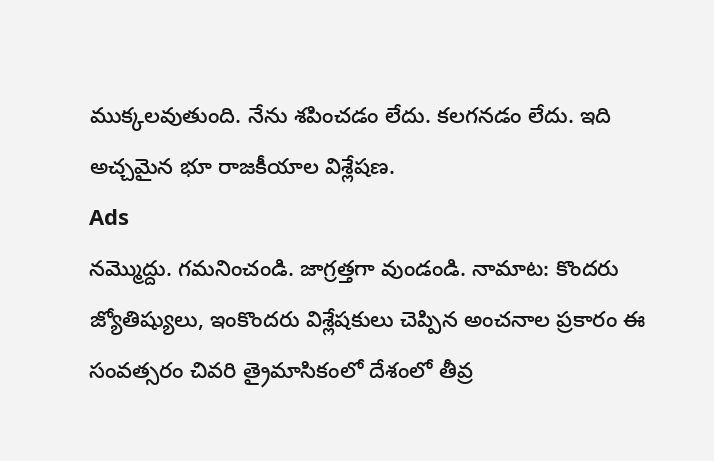ముక్కలవుతుంది. నేను శపించడం లేదు. కలగనడం లేదు. ఇది అచ్చమైన భూ రాజకీయాల విశ్లేషణ.
Ads
నమ్మొద్దు. గమనించండి. జాగ్రత్తగా వుండండి. నామాట: కొందరు జ్యోతిష్యులు, ఇంకొందరు విశ్లేషకులు చెప్పిన అంచనాల ప్రకారం ఈ సంవత్సరం చివరి త్రైమాసికంలో దేశంలో తీవ్ర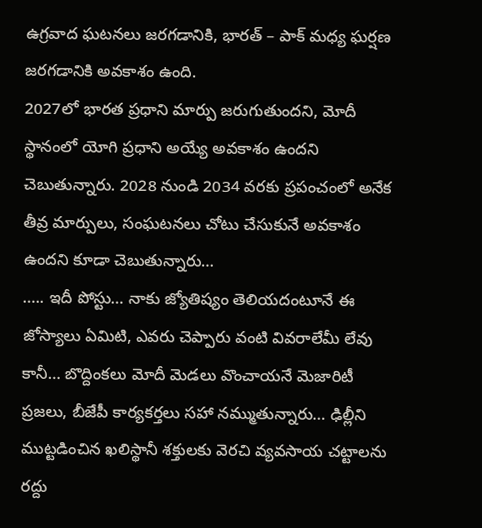ఉగ్రవాద ఘటనలు జరగడానికి, భారత్ – పాక్ మధ్య ఘర్షణ జరగడానికి అవకాశం ఉంది.
2027లో భారత ప్రధాని మార్పు జరుగుతుందని, మోదీ స్థానంలో యోగి ప్రధాని అయ్యే అవకాశం ఉందని చెబుతున్నారు. 2028 నుండి 2034 వరకు ప్రపంచంలో అనేక తీవ్ర మార్పులు, సంఘటనలు చోటు చేసుకునే అవకాశం ఉందని కూడా చెబుతున్నారు…
….. ఇదీ పోస్టు… నాకు జ్యోతిష్యం తెలియదంటూనే ఈ జోస్యాలు ఏమిటి, ఎవరు చెప్పారు వంటి వివరాలేమీ లేవు కానీ… బొద్దింకలు మోదీ మెడలు వొంచాయనే మెజారిటీ ప్రజలు, బీజేపీ కార్యకర్తలు సహా నమ్ముతున్నారు… ఢిల్లీని ముట్టడించిన ఖలిస్థానీ శక్తులకు వెరచి వ్యవసాయ చట్టాలను రద్దు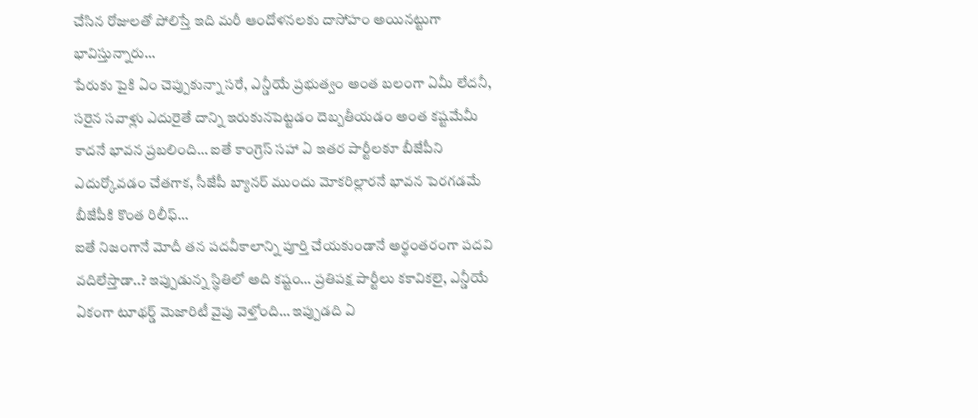చేసిన రోజులతో పోలిస్తే ఇది మరీ ఆందోళనలకు దాసోహం అయినట్టుగా భావిస్తున్నారు…
పేరుకు పైకి ఏం చెప్పుకున్నా సరే, ఎన్డీయే ప్రభుత్వం అంత బలంగా ఏమీ లేదనీ, సరైన సవాళ్లు ఎదురైతే దాన్ని ఇరుకునపెట్టడం దెబ్బతీయడం అంత కష్టమేమీ కాదనే భావన ప్రబలింది… ఐతే కాంగ్రెస్ సహా ఏ ఇతర పార్టీలకూ బీజేపీని ఎదుర్కోవడం చేతగాక, సీజేపీ బ్యానర్ ముందు మోకరిల్లారనే భావన పెరగడమే బీజేపీకి కొంత రిలీఫ్…
ఐతే నిజంగానే మోదీ తన పదవీకాలాన్ని పూర్తి చేయకుండానే అర్థంతరంగా పదవి వదిలేస్తాడా..? ఇప్పుడున్న స్థితిలో అది కష్టం… ప్రతిపక్ష పార్టీలు కకావికలై, ఎన్డీయే ఏకంగా టూథర్డ్ మెజారిటీ వైపు వెళ్తోంది… ఇప్పుడది ఏ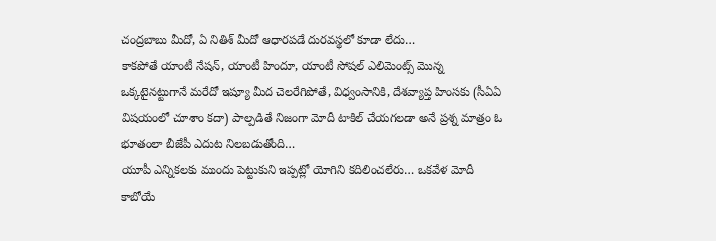చంద్రబాబు మీదో, ఏ నితిశ్ మీదో ఆధారపడే దురవస్థలో కూడా లేదు…
కాకపోతే యాంటీ నేషన్, యాంటీ హిందూ, యాంటీ సోషల్ ఎలిమెంట్స్ మొన్న ఒక్కటైనట్టుగానే మరేదో ఇష్యూ మీద చెలరేగిపోతే, విధ్వంసానికి, దేశవ్యాప్త హింసకు (సీఏఏ విషయంలో చూశాం కదా) పాల్పడితే నిజంగా మోదీ టాకిల్ చేయగలడా అనే ప్రశ్న మాత్రం ఓ భూతంలా బీజేపీ ఎదుట నిలబడుతోంది…
యూపీ ఎన్నికలకు ముందు పెట్టుకుని ఇప్పట్లో యోగిని కదిలించలేరు… ఒకవేళ మోదీ కాబోయే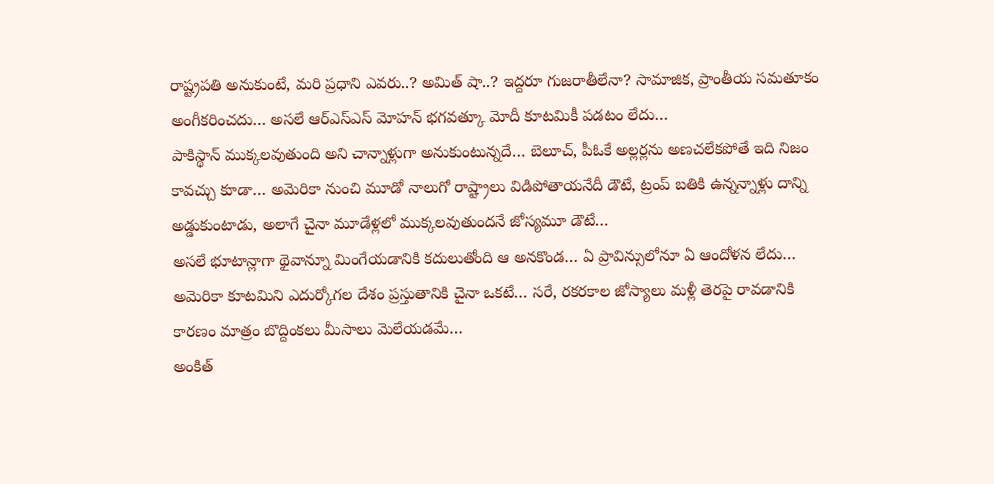రాష్ట్రపతి అనుకుంటే, మరి ప్రధాని ఎవరు..? అమిత్ షా..? ఇద్దరూ గుజరాతీలేనా? సామాజిక, ప్రాంతీయ సమతూకం అంగీకరించదు… అసలే ఆర్ఎస్ఎస్ మోహన్ భగవత్కూ మోదీ కూటమికీ పడటం లేదు…
పాకిస్థాన్ ముక్కలవుతుంది అని చాన్నాళ్లుగా అనుకుంటున్నదే… బెలూచ్, పీఓకే అల్లర్లను అణచలేకపోతే ఇది నిజం కావచ్చు కూడా… అమెరికా నుంచి మూడో నాలుగో రాష్ట్రాలు విడిపోతాయనేదీ డౌటే, ట్రంప్ బతికి ఉన్నన్నాళ్లు దాన్ని అడ్డుకుంటాడు, అలాగే చైనా మూడేళ్లలో ముక్కలవుతుందనే జోస్యమూ డౌటే…
అసలే భూటాన్లాగా థైవాన్నూ మింగేయడానికి కదులుతోంది ఆ అనకొండ… ఏ ప్రావిన్సులోనూ ఏ ఆందోళన లేదు… అమెరికా కూటమిని ఎదుర్కోగల దేశం ప్రస్తుతానికి చైనా ఒకటే… సరే, రకరకాల జోస్యాలు మళ్లీ తెరపై రావడానికి కారణం మాత్రం బొద్దింకలు మీసాలు మెలేయడమే…
అంకిత్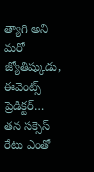త్యాగి అని మరో జ్యోతిష్కుడు, ఈవెంట్స్ ప్రెడిక్టర్… తన సక్సెస్ రేటు ఎంతో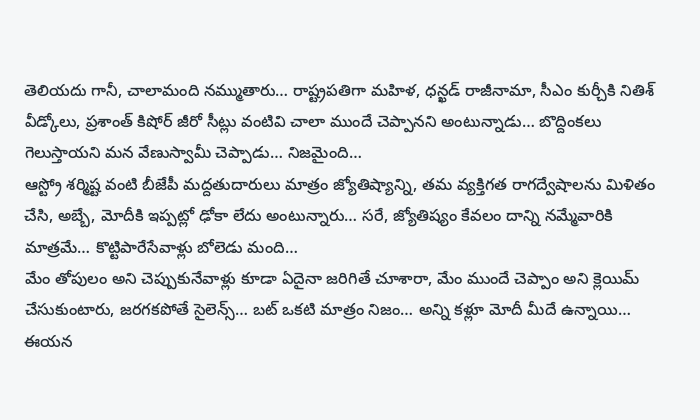తెలియదు గానీ, చాలామంది నమ్ముతారు… రాష్ట్రపతిగా మహిళ, ధన్ఖడ్ రాజీనామా, సీఎం కుర్చీకి నితిశ్ వీడ్కోలు, ప్రశాంత్ కిషోర్ జీరో సీట్లు వంటివి చాలా ముందే చెప్పానని అంటున్నాడు… బొద్దింకలు గెలుస్తాయని మన వేణుస్వామీ చెప్పాడు… నిజమైంది…
ఆస్ట్రో శర్మిష్ట వంటి బీజేపీ మద్దతుదారులు మాత్రం జ్యోతిష్యాన్ని, తమ వ్యక్తిగత రాగద్వేషాలను మిళితం చేసి, అబ్బే, మోదీకి ఇప్పట్లో ఢోకా లేదు అంటున్నారు… సరే, జ్యోతిష్యం కేవలం దాన్ని నమ్మేవారికి మాత్రమే… కొట్టిపారేసేవాళ్లు బోలెడు మంది…
మేం తోపులం అని చెప్పుకునేవాళ్లు కూడా ఏదైనా జరిగితే చూశారా, మేం ముందే చెప్పాం అని క్లెయిమ్ చేసుకుంటారు, జరగకపోతే సైలెన్స్… బట్ ఒకటి మాత్రం నిజం… అన్ని కళ్లూ మోదీ మీదే ఉన్నాయి… ఈయన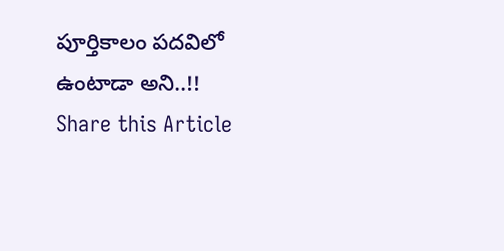పూర్తికాలం పదవిలో ఉంటాడా అని..!!
Share this Article